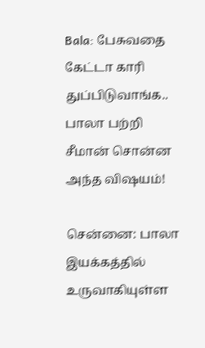Bala: பேசுவதை கேட்டா காரி துப்பிடுவாங்க.. பாலா பற்றி சீமான் சொன்ன அந்த விஷயம்!

சென்னை: பாலா இயக்கத்தில் உருவாகியுள்ள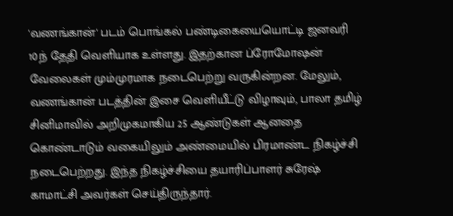'வணங்கான்' படம் பொங்கல் பண்டிகையையொட்டி ஜனவரி 10ந் தேதி வெளியாக உள்ளது. இதற்கான ப்ரோமோஷன் வேலைகள் மும்முரமாக நடைபெற்று வருகின்றன. மேலும், வணங்கான் படத்தின் இசை வெளியீட்டு விழாவும், பாலா தமிழ் சினிமாவில் அறிமுகமாகிய 25 ஆண்டுகள் ஆனதை கொண்டாடும் வகையிலும் அண்மையில் பிரமாண்ட நிகழ்ச்சி நடைபெற்றது. இந்த நிகழ்ச்சியை தயாரிப்பாளர் சுரேஷ் காமாட்சி அவர்கள் செய்திருந்தார்.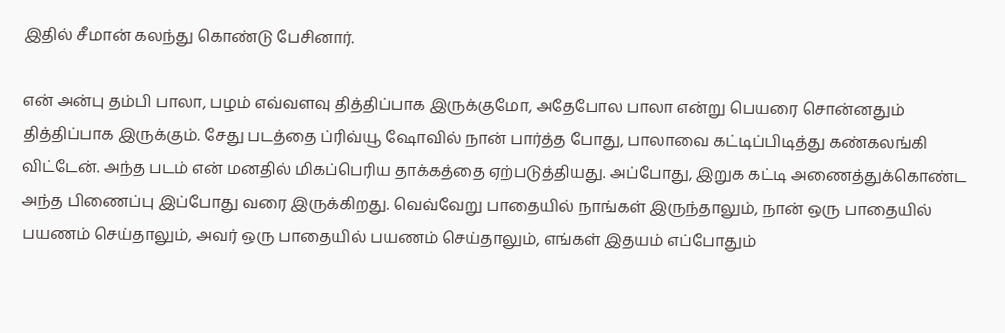இதில் சீமான் கலந்து கொண்டு பேசினார்.

என் அன்பு தம்பி பாலா, பழம் எவ்வளவு தித்திப்பாக இருக்குமோ, அதேபோல பாலா என்று பெயரை சொன்னதும் தித்திப்பாக இருக்கும். சேது படத்தை ப்ரிவ்யூ ஷோவில் நான் பார்த்த போது, பாலாவை கட்டிப்பிடித்து கண்கலங்கி விட்டேன். அந்த படம் என் மனதில் மிகப்பெரிய தாக்கத்தை ஏற்படுத்தியது. அப்போது, இறுக கட்டி அணைத்துக்கொண்ட அந்த பிணைப்பு இப்போது வரை இருக்கிறது. வெவ்வேறு பாதையில் நாங்கள் இருந்தாலும், நான் ஒரு பாதையில் பயணம் செய்தாலும், அவர் ஒரு பாதையில் பயணம் செய்தாலும், எங்கள் இதயம் எப்போதும்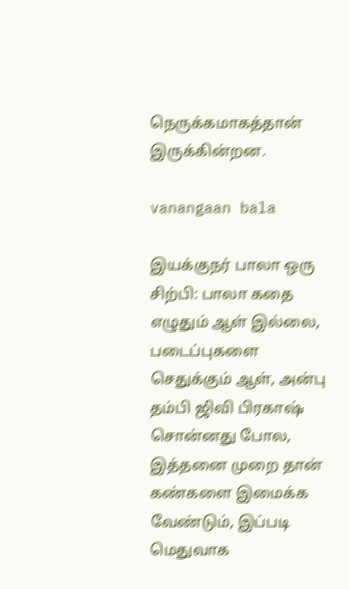நெருக்கமாகத்தான் இருக்கின்றன.

vanangaan bala

இயக்குநர் பாலா ஒரு சிற்பி: பாலா கதை எழுதும் ஆள் இல்லை, படைப்புகளை செதுக்கும் ஆள், அன்பு தம்பி ஜிவி பிரகாஷ் சொன்னது போல, இத்தனை முறை தான் கண்களை இமைக்க வேண்டும், இப்படி மெதுவாக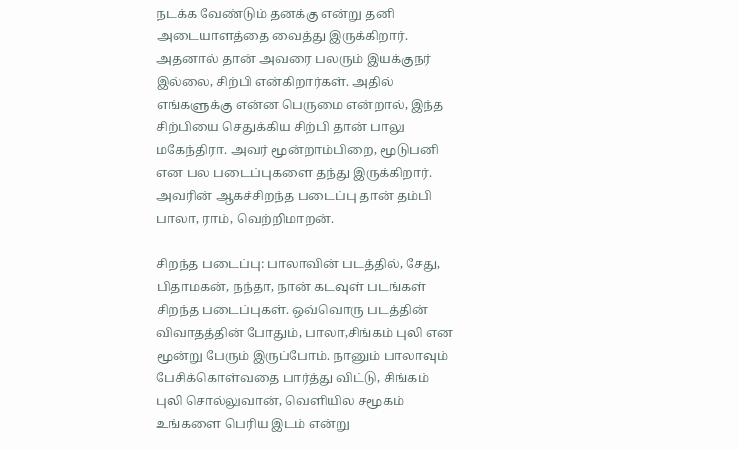நடக்க வேண்டும் தனக்கு என்று தனி அடையாளத்தை வைத்து இருக்கிறார். அதனால் தான் அவரை பலரும் இயக்குநர் இல்லை, சிற்பி என்கிறார்கள். அதில் எங்களுக்கு என்ன பெருமை என்றால், இந்த சிற்பியை செதுக்கிய சிற்பி தான் பாலு மகேந்திரா. அவர் மூன்றாம்பிறை, மூடுபனி என பல படைப்புகளை தந்து இருக்கிறார். அவரின் ஆகச்சிறந்த படைப்பு தான் தம்பி பாலா, ராம், வெற்றிமாறன்.

சிறந்த படைப்பு: பாலாவின் படத்தில், சேது, பிதாமகன், நந்தா, நான் கடவுள் படங்கள் சிறந்த படைப்புகள். ஒவ்வொரு படத்தின் விவாதத்தின் போதும், பாலா,சிங்கம் புலி என மூன்று பேரும் இருப்போம். நானும் பாலாவும் பேசிக்கொள்வதை பார்த்து விட்டு, சிங்கம் புலி சொல்லுவான், வெளியில சமூகம் உங்களை பெரிய இடம் என்று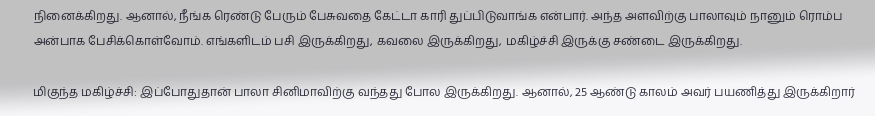நினைக்கிறது. ஆனால், நீங்க ரெண்டு பேரும் பேசுவதை கேட்டா காரி துப்பிடுவாங்க என்பார். அந்த அளவிற்கு பாலாவும் நானும் ரொம்ப அன்பாக பேசிக்கொள்வோம். எங்களிடம் பசி இருக்கிறது, கவலை இருக்கிறது, மகிழ்ச்சி இருக்கு சண்டை இருக்கிறது.

மிகுந்த மகிழ்ச்சி: இப்போதுதான் பாலா சினிமாவிற்கு வந்தது போல இருக்கிறது. ஆனால், 25 ஆண்டு காலம் அவர் பயணித்து இருக்கிறார்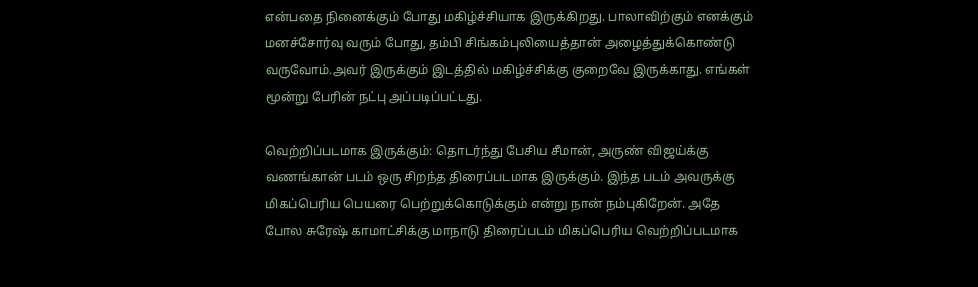என்பதை நினைக்கும் போது மகிழ்ச்சியாக இருக்கிறது. பாலாவிற்கும் எனக்கும் மனச்சோர்வு வரும் போது, தம்பி சிங்கம்புலியைத்தான் அழைத்துக்கொண்டு வருவோம்.அவர் இருக்கும் இடத்தில் மகிழ்ச்சிக்கு குறைவே இருக்காது. எங்கள் மூன்று பேரின் நட்பு அப்படிப்பட்டது.

வெற்றிப்படமாக இருக்கும்: தொடர்ந்து பேசிய சீமான், அருண் விஜய்க்கு வணங்கான் படம் ஒரு சிறந்த திரைப்படமாக இருக்கும். இந்த படம் அவருக்கு மிகப்பெரிய பெயரை பெற்றுக்கொடுக்கும் என்று நான் நம்புகிறேன். அதே போல சுரேஷ் காமாட்சிக்கு மாநாடு திரைப்படம் மிகப்பெரிய வெற்றிப்படமாக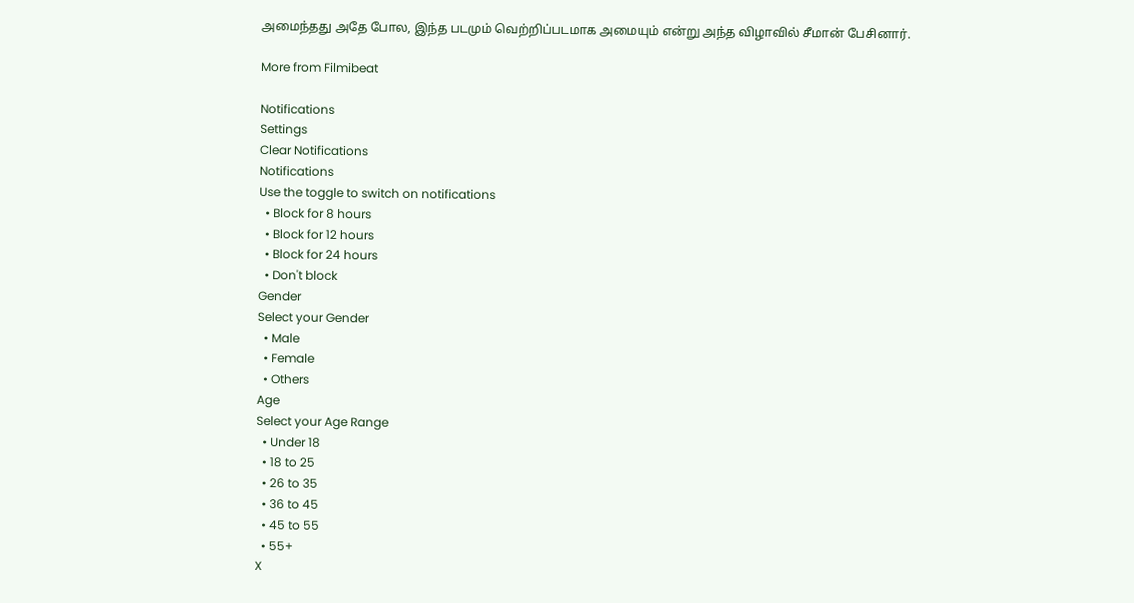அமைந்தது அதே போல, இந்த படமும் வெற்றிப்படமாக அமையும் என்று அந்த விழாவில் சீமான் பேசினார்.

More from Filmibeat

Notifications
Settings
Clear Notifications
Notifications
Use the toggle to switch on notifications
  • Block for 8 hours
  • Block for 12 hours
  • Block for 24 hours
  • Don't block
Gender
Select your Gender
  • Male
  • Female
  • Others
Age
Select your Age Range
  • Under 18
  • 18 to 25
  • 26 to 35
  • 36 to 45
  • 45 to 55
  • 55+
X